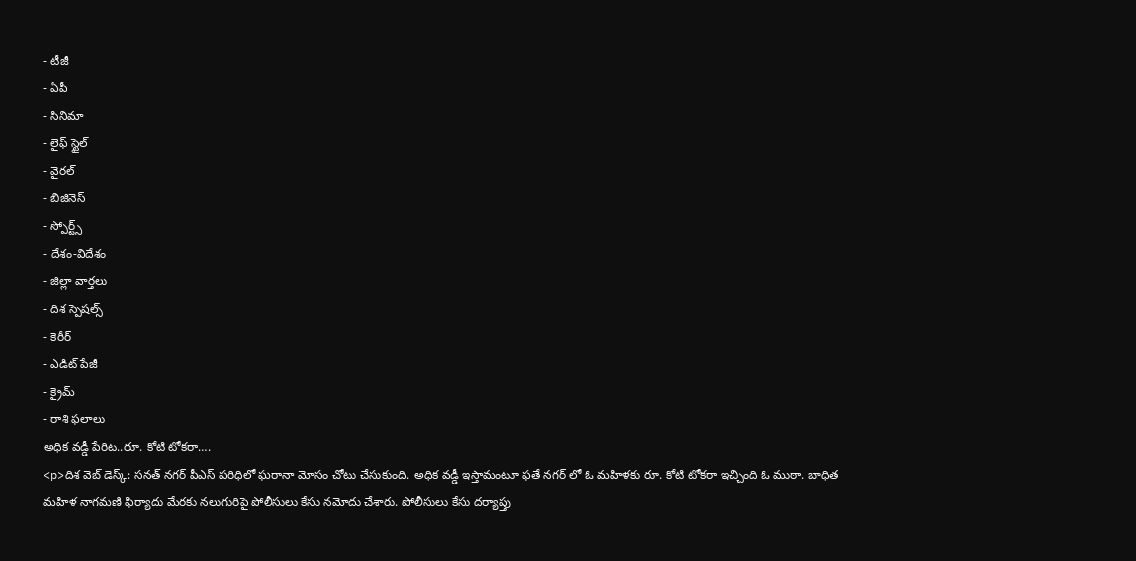- టీజీ
- ఏపీ
- సినిమా
- లైఫ్ స్టైల్
- వైరల్
- బిజినెస్
- స్పోర్ట్స్
- దేశం-విదేశం
- జిల్లా వార్తలు
- దిశ స్పెషల్స్
- కెరీర్
- ఎడిట్ పేజీ
- క్రైమ్
- రాశి ఫలాలు
అధిక వడ్డీ పేరిట..రూ. కోటి టోకరా….
<p>దిశ వెబ్ డెస్క్: సనత్ నగర్ పీఎస్ పరిధిలో ఘరానా మోసం చోటు చేసుకుంది. అధిక వడ్డీ ఇస్తామంటూ ఫతే నగర్ లో ఓ మహిళకు రూ. కోటి టోకరా ఇచ్చింది ఓ ముఠా. బాధిత మహిళ నాగమణి ఫిర్యాదు మేరకు నలుగురిపై పోలీసులు కేసు నమోదు చేశారు. పోలీసులు కేసు దర్యాప్తు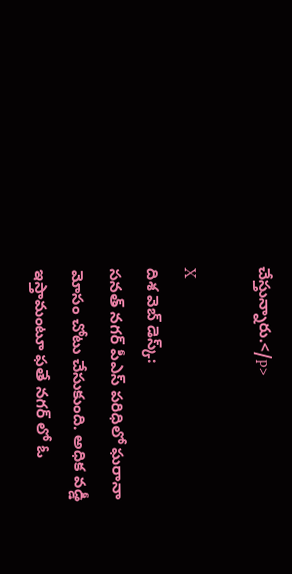చేస్తున్నారు.</p>

X
దిశ వెబ్ డెస్క్:
సనత్ నగర్ పీఎస్ పరిధిలో ఘరానా మోసం చోటు చేసుకుంది. అధిక వడ్డీ ఇస్తామంటూ ఫతే నగర్ లో ఓ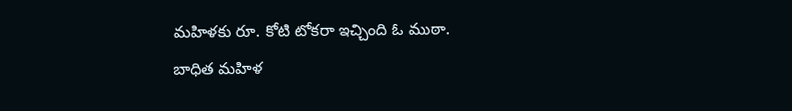మహిళకు రూ. కోటి టోకరా ఇచ్చింది ఓ ముఠా. బాధిత మహిళ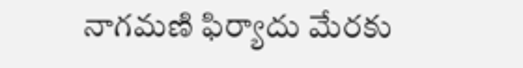నాగమణి ఫిర్యాదు మేరకు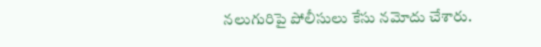నలుగురిపై పోలీసులు కేసు నమోదు చేశారు.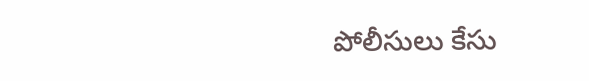పోలీసులు కేసు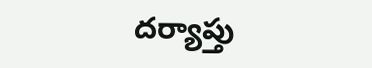దర్యాప్తు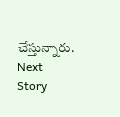చేస్తున్నారు.
Next Story